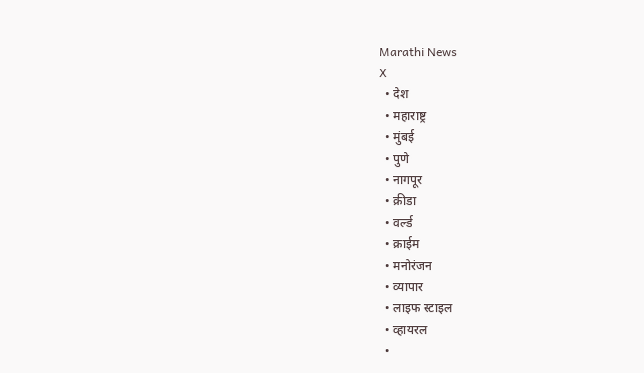Marathi News
X
  • देश
  • महाराष्ट्र
  • मुंबई
  • पुणे
  • नागपूर
  • क्रीडा
  • वर्ल्ड
  • क्राईम
  • मनोरंजन
  • व्यापार
  • लाइफ स्टाइल
  • व्हायरल
  •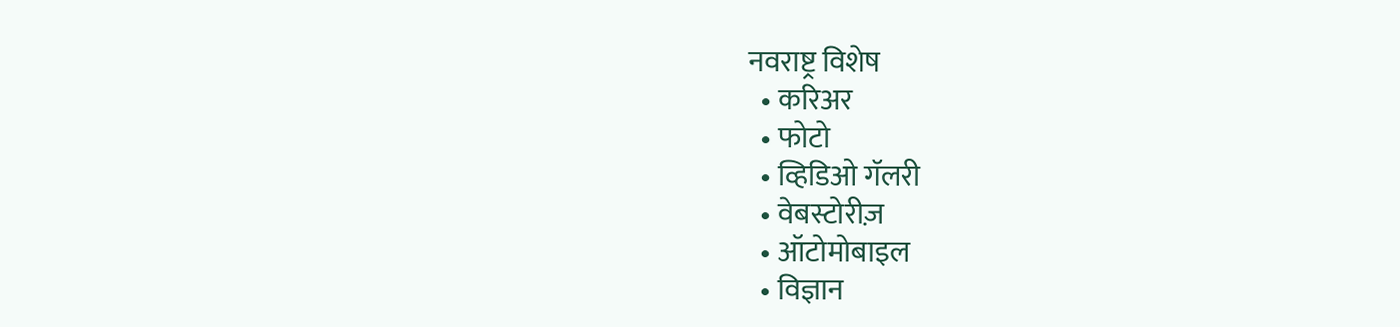नवराष्ट्र विशेष
  • करिअर
  • फोटो
  • व्हिडिओ गॅलरी
  • वेबस्टोरीज़
  • ऑटोमोबाइल
  • विज्ञान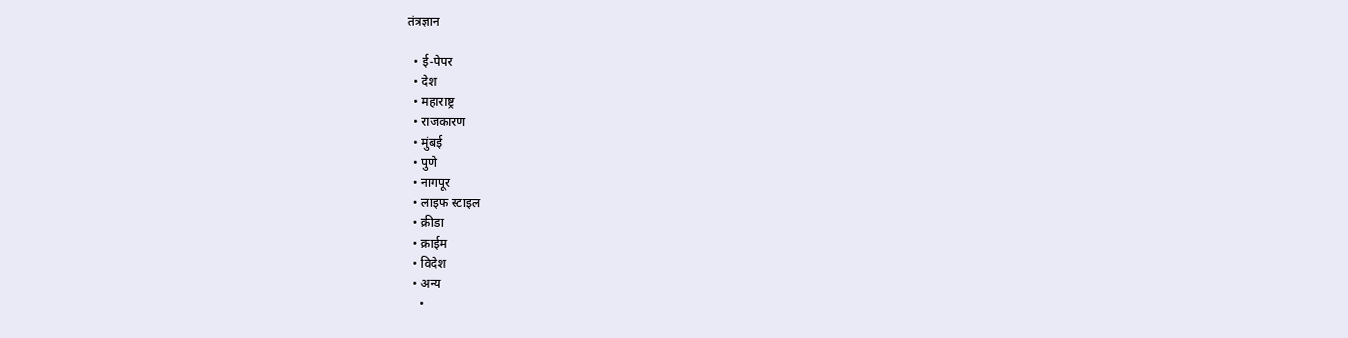तंत्रज्ञान

  • ई-पेपर
  • देश
  • महाराष्ट्र
  • राजकारण
  • मुंबई
  • पुणे
  • नागपूर
  • लाइफ स्टाइल
  • क्रीडा
  • क्राईम
  • विदेश
  • अन्य
    •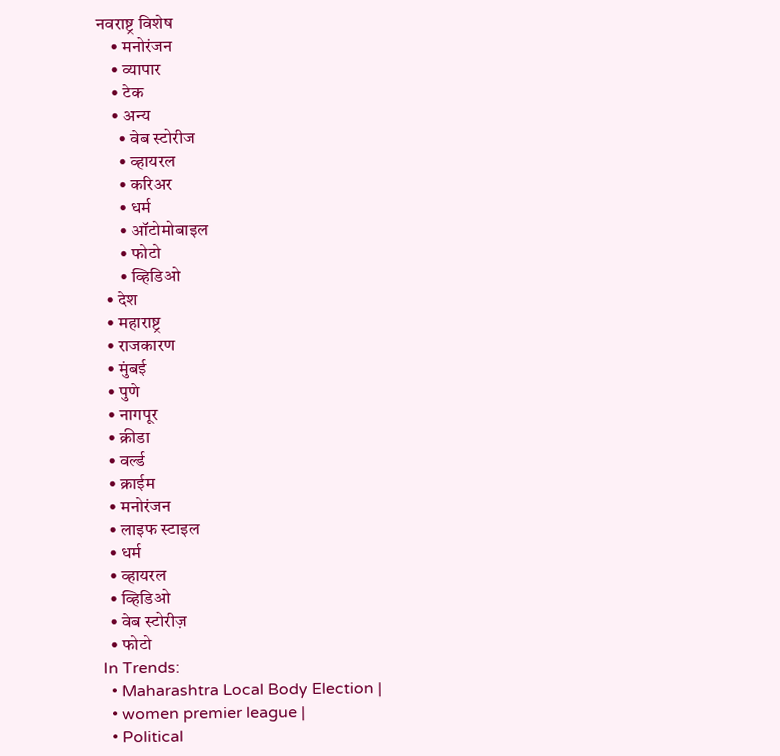नवराष्ट्र विशेष
    • मनोरंजन
    • व्यापार
    • टेक
    • अन्य
      • वेब स्टोरीज
      • व्हायरल
      • करिअर
      • धर्म
      • ऑटोमोबाइल
      • फोटो
      • व्हिडिओ
  • देश
  • महाराष्ट्र
  • राजकारण
  • मुंबई
  • पुणे
  • नागपूर
  • क्रीडा
  • वर्ल्ड
  • क्राईम
  • मनोरंजन
  • लाइफ स्टाइल
  • धर्म
  • व्हायरल
  • व्हिडिओ
  • वेब स्टोरीज़
  • फोटो
In Trends:
  • Maharashtra Local Body Election |
  • women premier league |
  • Political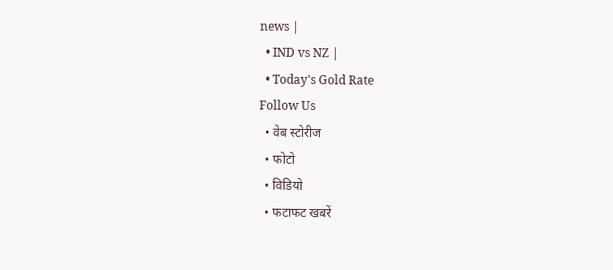news |
  • IND vs NZ |
  • Today's Gold Rate
Follow Us
  • वेब स्टोरीज
  • फोटो
  • विडियो
  • फटाफट खबरें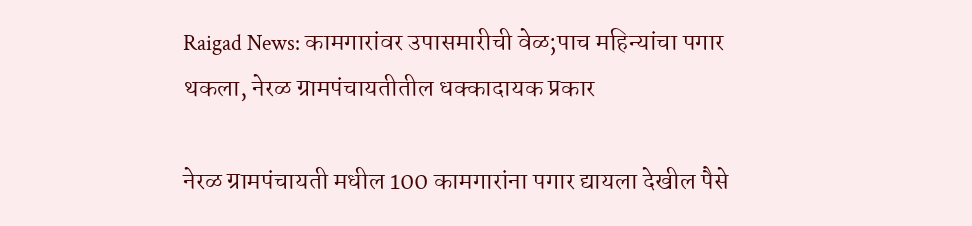Raigad News: कामगारांवर उपासमारीची वेळ;पाच महिन्यांचा पगार थकला, नेरळ ग्रामपंचायतीतील धक्कादायक प्रकार

नेरळ ग्रामपंचायती मधील 100 कामगारांना पगार द्यायला देखील पैसे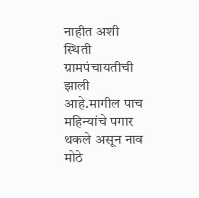नाहीत अशी स्थिती ग्रामपंचायतीची झाली आहे.मागील पाच महिन्यांचे पगार थकले असून नाव मोठे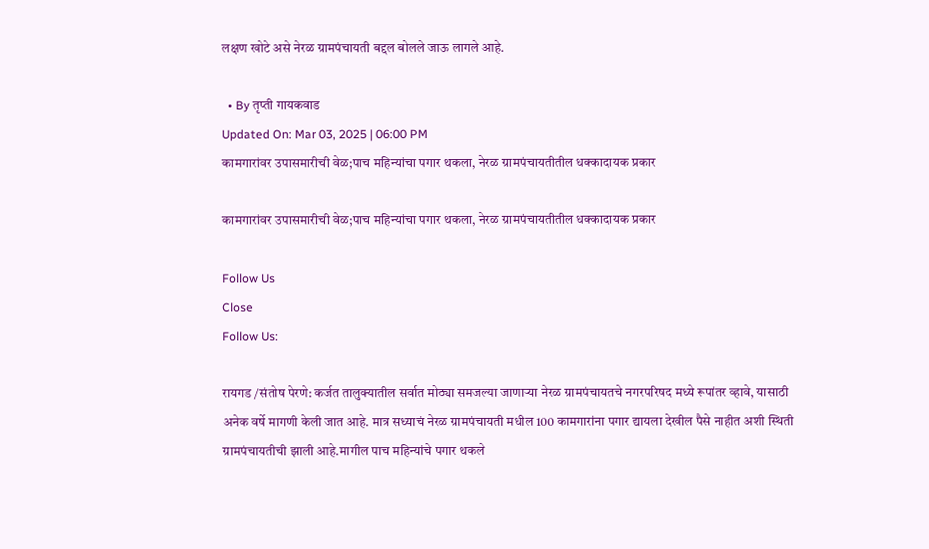लक्षण खोटे असे नेरळ ग्रामपंचायती बद्दल बोलले जाऊ लागले आहे.

  • By तृप्ती गायकवाड
Updated On: Mar 03, 2025 | 06:00 PM
कामगारांवर उपासमारीची वेळ;पाच महिन्यांचा पगार थकला, नेरळ ग्रामपंचायतीतील धक्कादायक प्रकार

कामगारांवर उपासमारीची वेळ;पाच महिन्यांचा पगार थकला, नेरळ ग्रामपंचायतीतील धक्कादायक प्रकार

Follow Us
Close
Follow Us:

रायगड /संतोष पेरणे: कर्जत तालुक्यातील सर्वात मोठ्या समजल्या जाणाऱ्या नेरळ ग्रामपंचायतचे नगरपरिषद मध्ये रूपांतर व्हावे, यासाठी अनेक वर्षे मागणी केली जात आहे. मात्र सध्याचं नेरळ ग्रामपंचायती मधील 100 कामगारांना पगार द्यायला देखील पैसे नाहीत अशी स्थिती ग्रामपंचायतीची झाली आहे.मागील पाच महिन्यांचे पगार थकले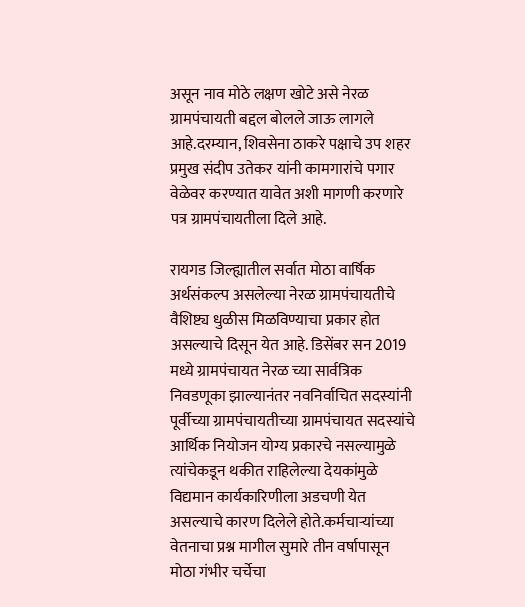असून नाव मोठे लक्षण खोटे असे नेरळ ग्रामपंचायती बद्दल बोलले जाऊ लागले आहे.दरम्यान, शिवसेना ठाकरे पक्षाचे उप शहर प्रमुख संदीप उतेकर यांनी कामगारांचे पगार वेळेवर करण्यात यावेत अशी मागणी करणारे पत्र ग्रामपंचायतीला दिले आहे.

रायगड जिल्ह्यातील सर्वात मोठा वार्षिक अर्थसंकल्प असलेल्या नेरळ ग्रामपंचायतीचे वैशिष्ट्य धुळीस मिळविण्याचा प्रकार होत असल्याचे दिसून येत आहे. डिसेंबर सन 2019 मध्ये ग्रामपंचायत नेरळ च्या सार्वत्रिक निवडणूका झाल्यानंतर नवनिर्वाचित सदस्यांनी पूर्वीच्या ग्रामपंचायतीच्या ग्रामपंचायत सदस्यांचे आर्थिक नियोजन योग्य प्रकारचे नसल्यामुळे त्यांचेकडून थकीत राहिलेल्या देयकांमुळे विद्यमान कार्यकारिणीला अडचणी येत असल्याचे कारण दिलेले होते.कर्मचाऱ्यांच्या वेतनाचा प्रश्न मागील सुमारे तीन वर्षापासून मोठा गंभीर चर्चेचा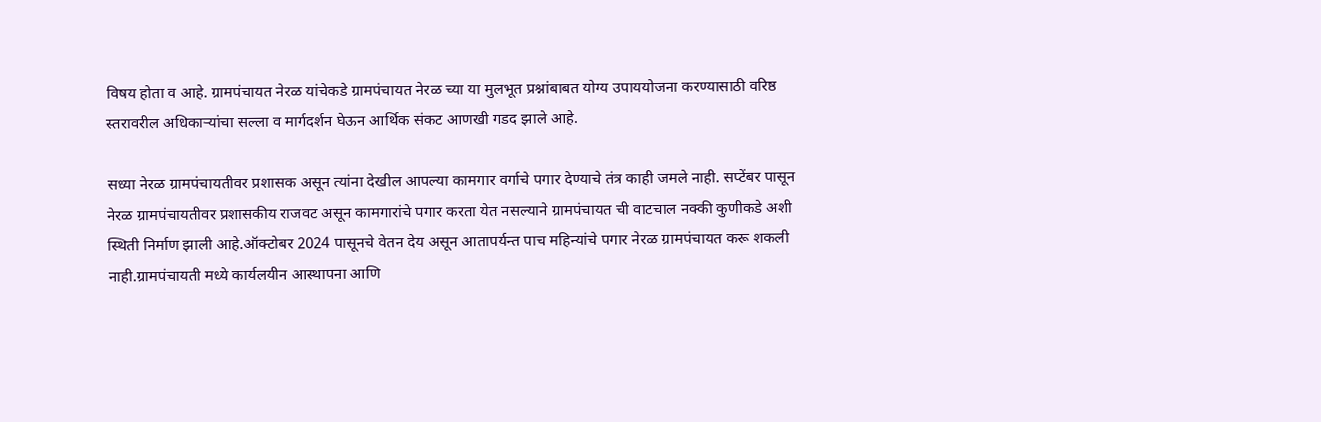विषय होता व आहे. ग्रामपंचायत नेरळ यांचेकडे ग्रामपंचायत नेरळ च्या या मुलभूत प्रश्नांबाबत योग्य उपाययोजना करण्यासाठी वरिष्ठ स्तरावरील अधिकाऱ्यांचा सल्ला व मार्गदर्शन घेऊन आर्थिक संकट आणखी गडद झाले आहे.

सध्या नेरळ ग्रामपंचायतीवर प्रशासक असून त्यांना देखील आपल्या कामगार वर्गाचे पगार देण्याचे तंत्र काही जमले नाही. सप्टेंबर पासून नेरळ ग्रामपंचायतीवर प्रशासकीय राजवट असून कामगारांचे पगार करता येत नसल्याने ग्रामपंचायत ची वाटचाल नक्की कुणीकडे अशी स्थिती निर्माण झाली आहे.ऑक्टोबर 2024 पासूनचे वेतन देय असून आतापर्यन्त पाच महिन्यांचे पगार नेरळ ग्रामपंचायत करू शकली नाही.ग्रामपंचायती मध्ये कार्यलयीन आस्थापना आणि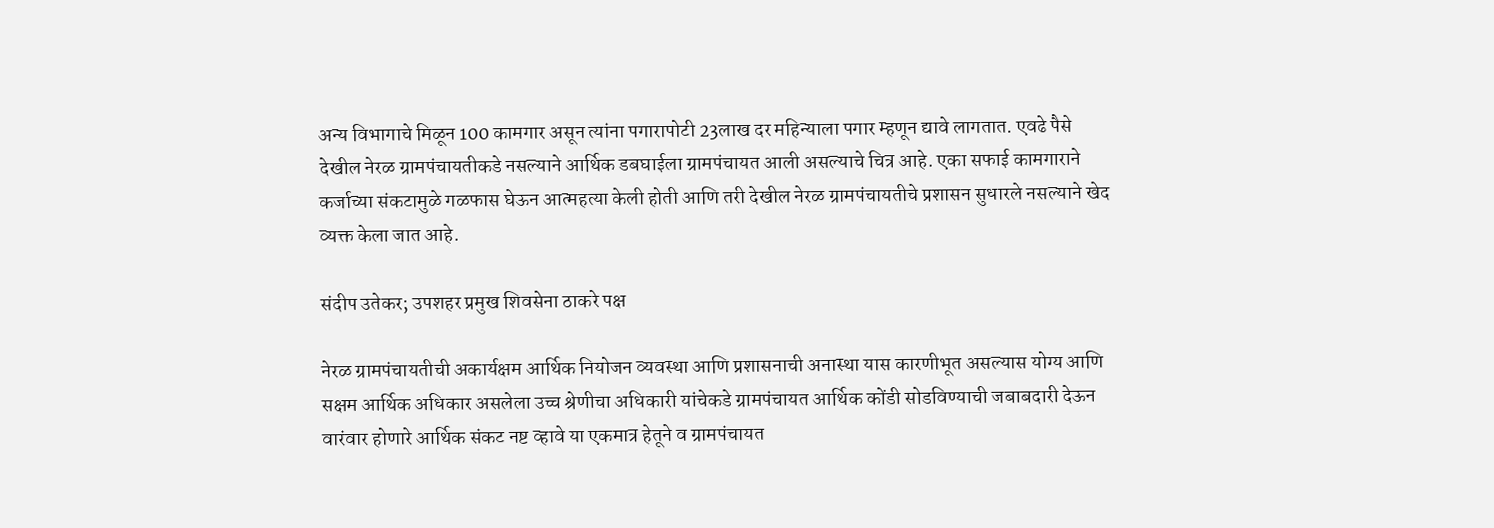अन्य विभागाचे मिळून 100 कामगार असून त्यांना पगारापोटी 23लाख दर महिन्याला पगार म्हणून द्यावे लागतात. एवढे पैसे देखील नेरळ ग्रामपंचायतीकडे नसल्याने आर्थिक डबघाईला ग्रामपंचायत आली असल्याचे चित्र आहे. एका सफाई कामगाराने कर्जाच्या संकटामुळे गळफास घेऊन आत्महत्या केली होती आणि तरी देखील नेरळ ग्रामपंचायतीचे प्रशासन सुधारले नसल्याने खेद व्यक्त केला जात आहे.

संदीप उतेकर; उपशहर प्रमुख शिवसेना ठाकरे पक्ष

नेरळ ग्रामपंचायतीची अकार्यक्षम आर्थिक नियोजन व्यवस्था आणि प्रशासनाची अनास्था यास कारणीभूत असल्यास योग्य आणि सक्षम आर्थिक अधिकार असलेला उच्च श्रेणीचा अधिकारी यांचेकडे ग्रामपंचायत आर्थिक कोंडी सोडविण्याची जबाबदारी देऊन वारंवार होणारे आर्थिक संकट नष्ट व्हावे या एकमात्र हेतूने व ग्रामपंचायत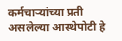कर्मचाऱ्यांच्या प्रती असलेल्या आस्थेपोटी हे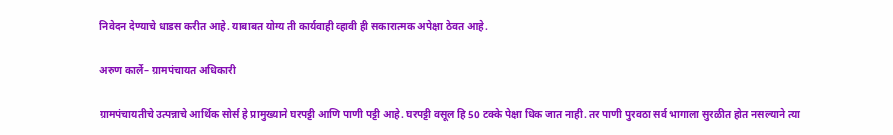निवेदन देण्याचे धाडस करीत आहे. याबाबत योग्य ती कार्यवाही व्हावी ही सकारात्मक अपेक्षा ठेवत आहे.

अरुण कार्ले– ग्रामपंचायत अधिकारी

ग्रामपंचायतीचे उत्पन्नाचे आर्थिक सोर्स हे प्रामुख्याने घरपट्टी आणि पाणी पट्टी आहे. घरपट्टी वसूल हि 50 टक्के पेक्षा धिक जात नाही. तर पाणी पुरवठा सर्व भागाला सुरळीत होत नसल्याने त्या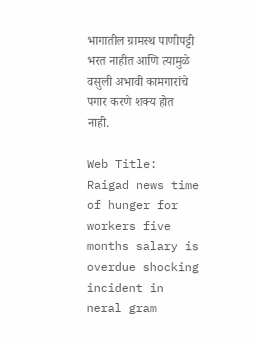भागातील ग्रामस्थ पाणीपट्टी भरत नाहीत आणि त्यामुळे वसुली अभावी कामगारांचे पगार करणे शक्य होत नाही.

Web Title: Raigad news time of hunger for workers five months salary is overdue shocking incident in neral gram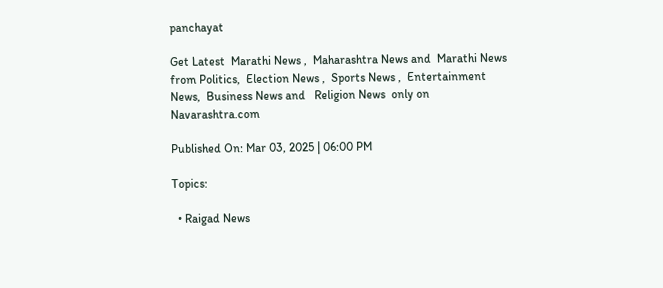panchayat

Get Latest  Marathi News ,  Maharashtra News and  Marathi News from Politics,  Election News ,  Sports News ,  Entertainment News,  Business News and   Religion News  only on Navarashtra.com

Published On: Mar 03, 2025 | 06:00 PM

Topics:

  • Raigad News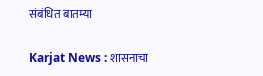संबंधित बातम्या

Karjat News : शासनाचा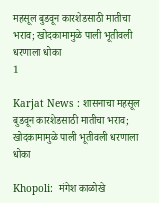महसूल बुडवून कारशेडसाठी मातीचा भराव; खोदकामामुळे पाली भूतीवली धरणाला धोका
1

Karjat News : शासनाचा महसूल बुडवून कारशेडसाठी मातीचा भराव; खोदकामामुळे पाली भूतीवली धरणाला धोका

Khopoli:  मंगेश काळोखे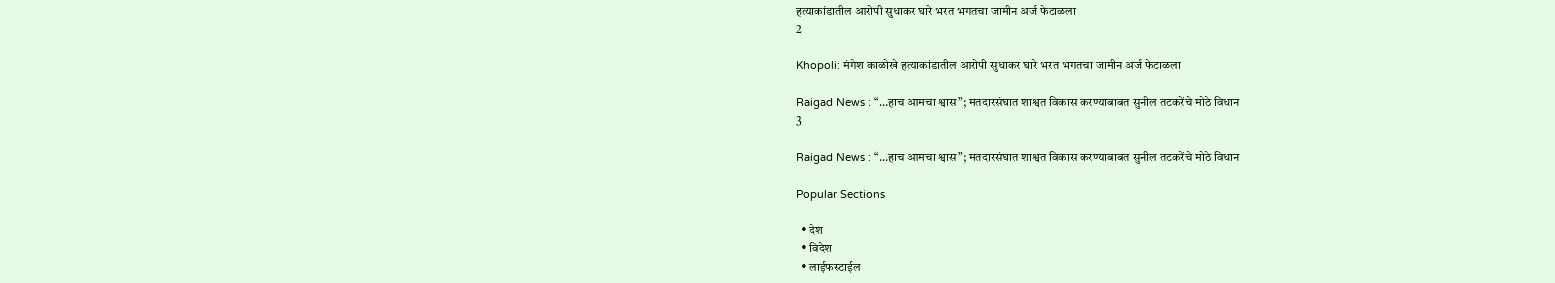हत्याकांडातील आरोपी सुधाकर घारे भरत भगतचा जामीन अर्ज फेटाळला
2

Khopoli: मंगेश काळोखे हत्याकांडातील आरोपी सुधाकर घारे भरत भगतचा जामीन अर्ज फेटाळला

Raigad News : “…हाच आमचा श्वास”; मतदारसंघात शाश्वत विकास करण्याबाबत सुनील तटकरेंचे मोठे विधान
3

Raigad News : “…हाच आमचा श्वास”; मतदारसंघात शाश्वत विकास करण्याबाबत सुनील तटकरेंचे मोठे विधान

Popular Sections

  • देश
  • विदेश
  • लाईफस्टाईल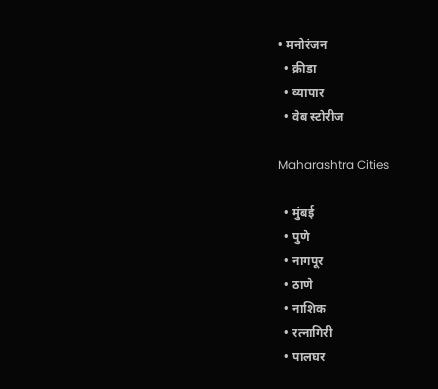• मनोरंजन
  • क्रीडा
  • व्यापार
  • वेब स्टोरीज

Maharashtra Cities

  • मुंबई
  • पुणे
  • नागपूर
  • ठाणे
  • नाशिक
  • रत्नागिरी
  • पालघर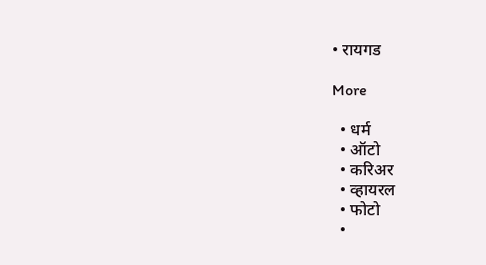• रायगड

More

  • धर्म
  • ऑटो
  • करिअर
  • व्हायरल
  • फोटो
  •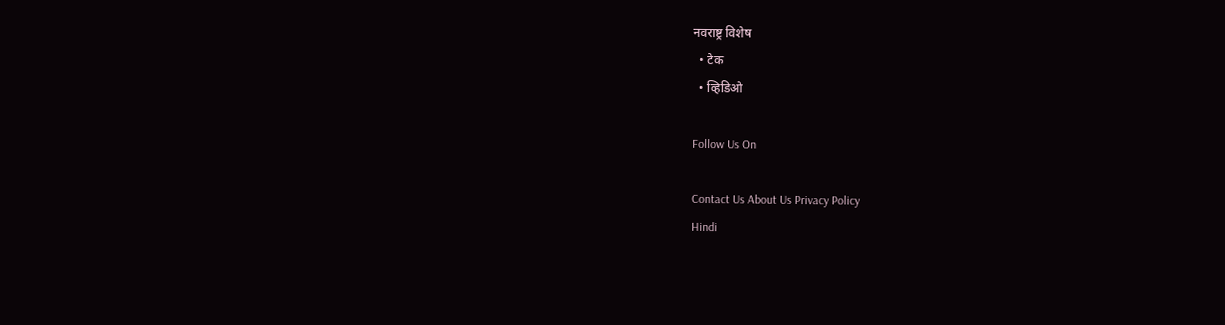नवराष्ट्र विशेष
  • टेक
  • व्हिडिओ

Follow Us On

Contact Us About Us Privacy Policy
Hindi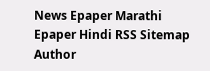News Epaper Marathi Epaper Hindi RSS Sitemap Author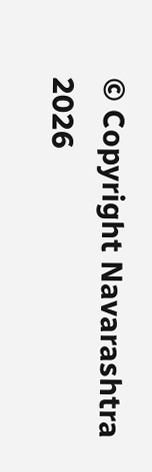© Copyright Navarashtra 2026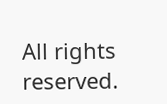All rights reserved.